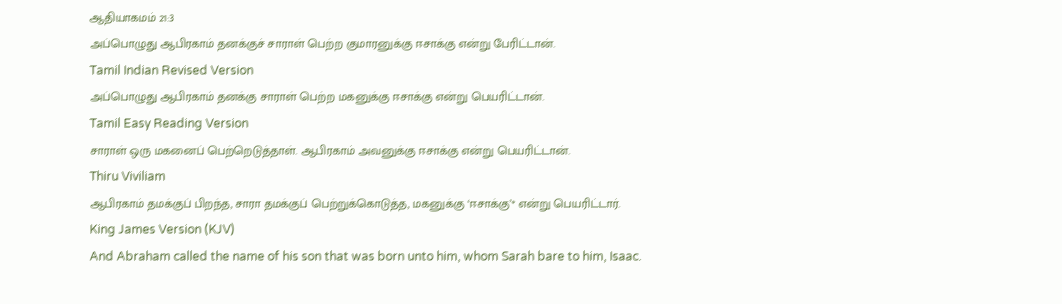ஆதியாகமம் 21:3
அப்பொழுது ஆபிரகாம் தனக்குச் சாராள் பெற்ற குமாரனுக்கு ஈசாக்கு என்று பேரிட்டான்.
Tamil Indian Revised Version
அப்பொழுது ஆபிரகாம் தனக்கு சாராள் பெற்ற மகனுக்கு ஈசாக்கு என்று பெயரிட்டான்.
Tamil Easy Reading Version
சாராள் ஒரு மகனைப் பெற்றெடுத்தாள். ஆபிரகாம் அவனுக்கு ஈசாக்கு என்று பெயரிட்டான்.
Thiru Viviliam
ஆபிரகாம் தமக்குப் பிறந்த, சாரா தமக்குப் பெற்றுக்கொடுத்த, மகனுக்கு ‘ஈசாக்கு’* என்று பெயரிட்டார்.
King James Version (KJV)
And Abraham called the name of his son that was born unto him, whom Sarah bare to him, Isaac.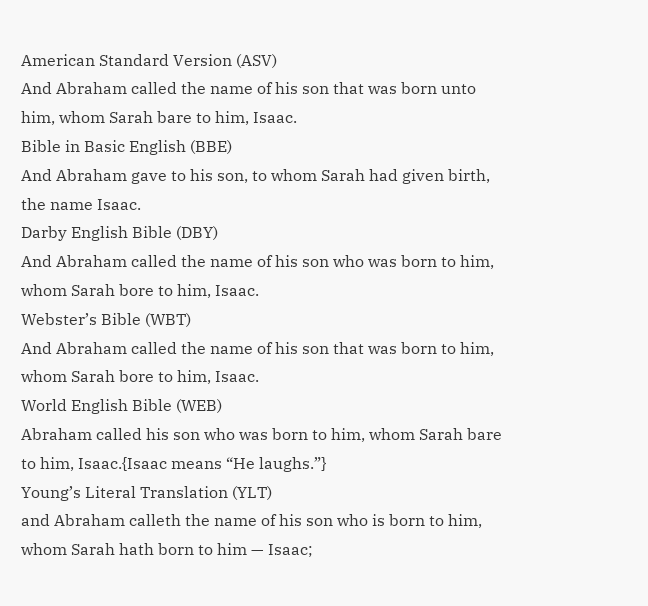American Standard Version (ASV)
And Abraham called the name of his son that was born unto him, whom Sarah bare to him, Isaac.
Bible in Basic English (BBE)
And Abraham gave to his son, to whom Sarah had given birth, the name Isaac.
Darby English Bible (DBY)
And Abraham called the name of his son who was born to him, whom Sarah bore to him, Isaac.
Webster’s Bible (WBT)
And Abraham called the name of his son that was born to him, whom Sarah bore to him, Isaac.
World English Bible (WEB)
Abraham called his son who was born to him, whom Sarah bare to him, Isaac.{Isaac means “He laughs.”}
Young’s Literal Translation (YLT)
and Abraham calleth the name of his son who is born to him, whom Sarah hath born to him — Isaac;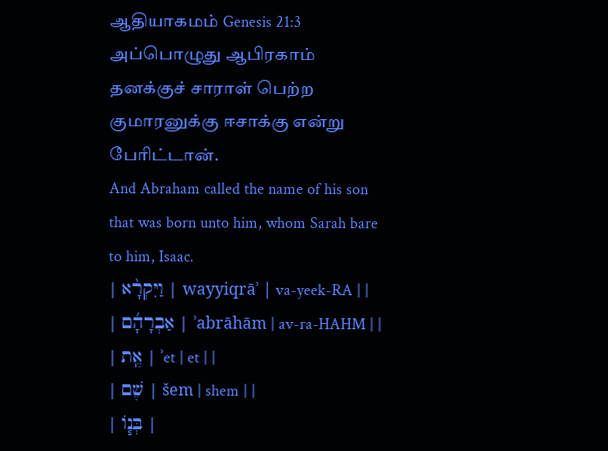ஆதியாகமம் Genesis 21:3
அப்பொழுது ஆபிரகாம் தனக்குச் சாராள் பெற்ற குமாரனுக்கு ஈசாக்கு என்று பேரிட்டான்.
And Abraham called the name of his son that was born unto him, whom Sarah bare to him, Isaac.
| וַיִּקְרָ֨א | wayyiqrāʾ | va-yeek-RA | |
| אַבְרָהָ֜ם | ʾabrāhām | av-ra-HAHM | |
| אֶֽת | ʾet | et | |
| שֶׁם | šem | shem | |
| בְּנ֧וֹ |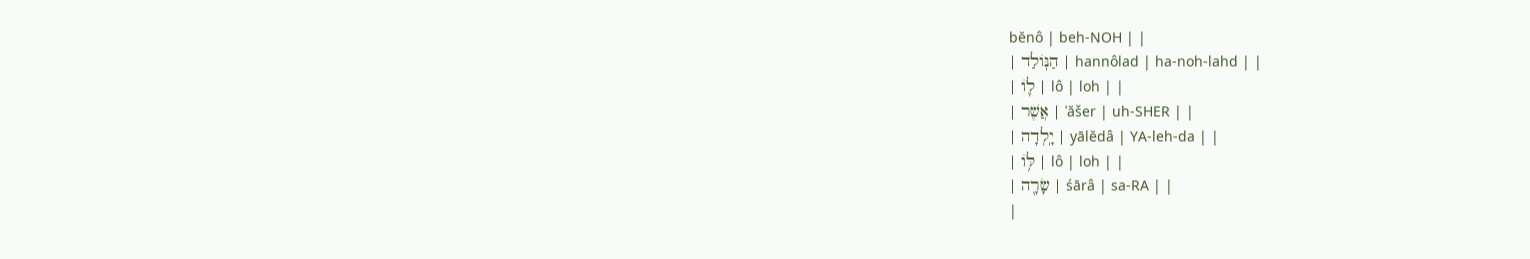bĕnô | beh-NOH | |
| הַנּֽוֹלַד | hannôlad | ha-noh-lahd | |
| ל֛וֹ | lô | loh | |
| אֲשֶׁר | ʾăšer | uh-SHER | |
| יָֽלְדָה | yālĕdâ | YA-leh-da | |
| לּ֥וֹ | lô | loh | |
| שָׂרָ֖ה | śārâ | sa-RA | |
|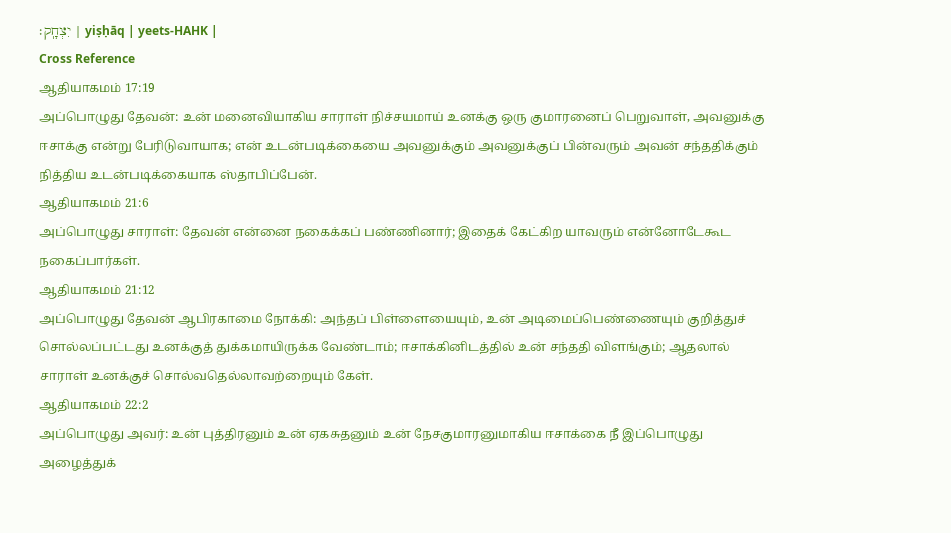יִצְחָֽק׃ | yiṣḥāq | yeets-HAHK |
Cross Reference
ஆதியாகமம் 17:19
அப்பொழுது தேவன்: உன் மனைவியாகிய சாராள் நிச்சயமாய் உனக்கு ஒரு குமாரனைப் பெறுவாள், அவனுக்கு ஈசாக்கு என்று பேரிடுவாயாக; என் உடன்படிக்கையை அவனுக்கும் அவனுக்குப் பின்வரும் அவன் சந்ததிக்கும் நித்திய உடன்படிக்கையாக ஸ்தாபிப்பேன்.
ஆதியாகமம் 21:6
அப்பொழுது சாராள்: தேவன் என்னை நகைக்கப் பண்ணினார்; இதைக் கேட்கிற யாவரும் என்னோடேகூட நகைப்பார்கள்.
ஆதியாகமம் 21:12
அப்பொழுது தேவன் ஆபிரகாமை நோக்கி: அந்தப் பிள்ளையையும், உன் அடிமைப்பெண்ணையும் குறித்துச் சொல்லப்பட்டது உனக்குத் துக்கமாயிருக்க வேண்டாம்; ஈசாக்கினிடத்தில் உன் சந்ததி விளங்கும்; ஆதலால் சாராள் உனக்குச் சொல்வதெல்லாவற்றையும் கேள்.
ஆதியாகமம் 22:2
அப்பொழுது அவர்: உன் புத்திரனும் உன் ஏகசுதனும் உன் நேசகுமாரனுமாகிய ஈசாக்கை நீ இப்பொழுது அழைத்துக்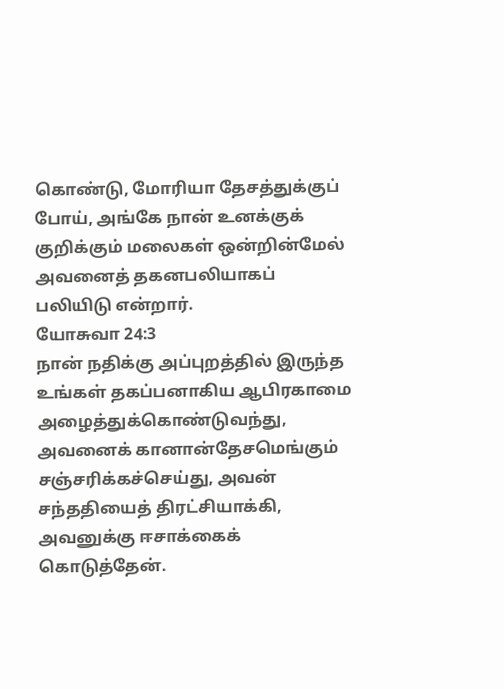கொண்டு, மோரியா தேசத்துக்குப் போய், அங்கே நான் உனக்குக் குறிக்கும் மலைகள் ஒன்றின்மேல் அவனைத் தகனபலியாகப் பலியிடு என்றார்.
யோசுவா 24:3
நான் நதிக்கு அப்புறத்தில் இருந்த உங்கள் தகப்பனாகிய ஆபிரகாமை அழைத்துக்கொண்டுவந்து, அவனைக் கானான்தேசமெங்கும் சஞ்சரிக்கச்செய்து, அவன் சந்ததியைத் திரட்சியாக்கி, அவனுக்கு ஈசாக்கைக் கொடுத்தேன்.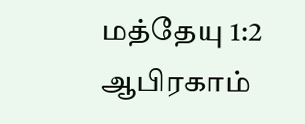மத்தேயு 1:2
ஆபிரகாம்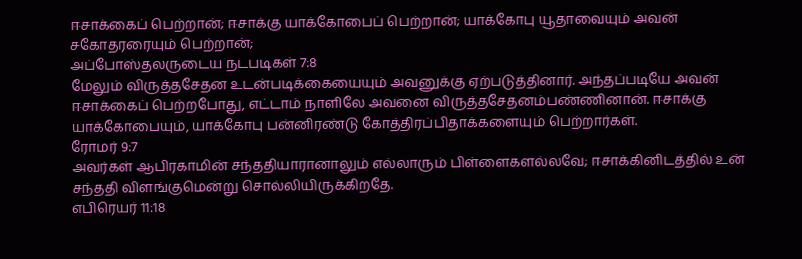ஈசாக்கைப் பெற்றான்; ஈசாக்கு யாக்கோபைப் பெற்றான்; யாக்கோபு யூதாவையும் அவன் சகோதரரையும் பெற்றான்;
அப்போஸ்தலருடைய நடபடிகள் 7:8
மேலும் விருத்தசேதன உடன்படிக்கையையும் அவனுக்கு ஏற்படுத்தினார். அந்தப்படியே அவன் ஈசாக்கைப் பெற்றபோது, எட்டாம் நாளிலே அவனை விருத்தசேதனம்பண்ணினான். ஈசாக்கு யாக்கோபையும், யாக்கோபு பன்னிரண்டு கோத்திரப்பிதாக்களையும் பெற்றார்கள்.
ரோமர் 9:7
அவர்கள் ஆபிரகாமின் சந்ததியாரானாலும் எல்லாரும் பிள்ளைகளல்லவே; ஈசாக்கினிடத்தில் உன் சந்ததி விளங்குமென்று சொல்லியிருக்கிறதே.
எபிரெயர் 11:18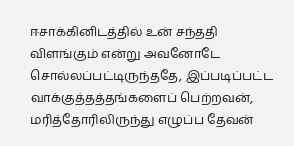ஈசாக்கினிடத்தில் உன் சந்ததி விளங்கும் என்று அவனோடே சொல்லப்பட்டிருந்ததே, இப்படிப்பட்ட வாக்குத்தத்தங்களைப் பெற்றவன், மரித்தோரிலிருந்து எழுப்ப தேவன்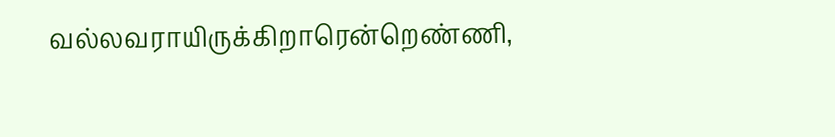வல்லவராயிருக்கிறாரென்றெண்ணி,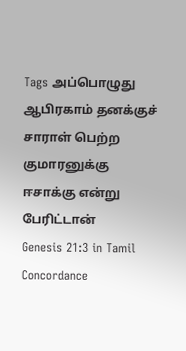Tags அப்பொழுது ஆபிரகாம் தனக்குச் சாராள் பெற்ற குமாரனுக்கு ஈசாக்கு என்று பேரிட்டான்
Genesis 21:3 in Tamil Concordance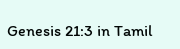Genesis 21:3 in Tamil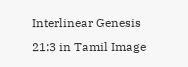Interlinear Genesis 21:3 in Tamil Image